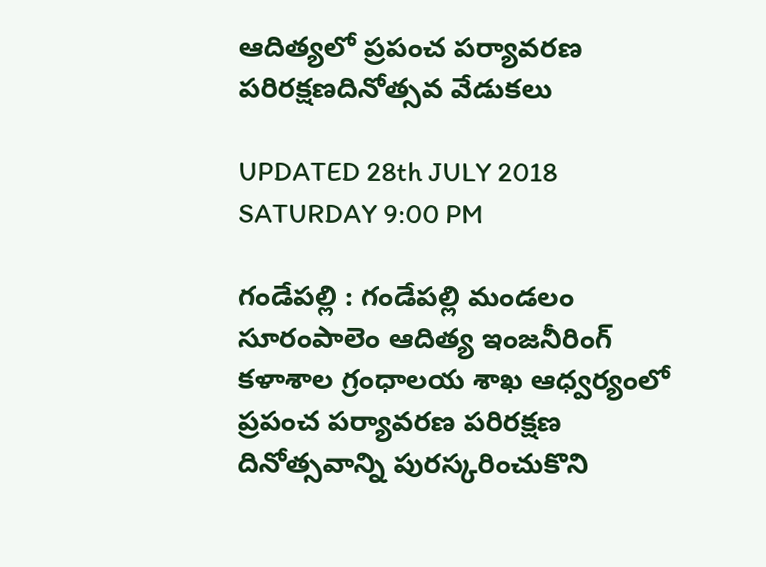ఆదిత్యలో ప్రపంచ పర్యావరణ పరిరక్షణదినోత్సవ వేడుకలు

UPDATED 28th JULY 2018 SATURDAY 9:00 PM

గండేపల్లి : గండేపల్లి మండలం సూరంపాలెం ఆదిత్య ఇంజనీరింగ్ కళాశాల గ్రంధాలయ శాఖ ఆధ్వర్యంలో ప్రపంచ పర్యావరణ పరిరక్షణ దినోత్సవాన్ని పురస్కరించుకొని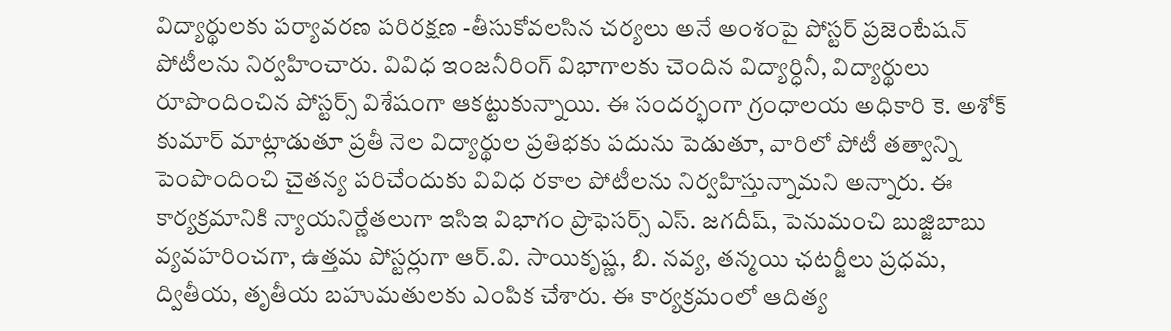విద్యార్థులకు పర్యావరణ పరిరక్షణ -తీసుకోవలసిన చర్యలు అనే అంశంపై పోస్టర్ ప్రజెంటేషన్ పోటీలను నిర్వహించారు. వివిధ ఇంజనీరింగ్ విభాగాలకు చెందిన విద్యార్ధినీ, విద్యార్థులు రూపొందించిన పోస్టర్స్ విశేషంగా ఆకట్టుకున్నాయి. ఈ సందర్భంగా గ్రంధాలయ అధికారి కె. అశోక్ కుమార్ మాట్లాడుతూ ప్రతీ నెల విద్యార్థుల ప్రతిభకు పదును పెడుతూ, వారిలో పోటీ తత్వాన్ని పెంపొందించి చైతన్య పరిచేందుకు వివిధ రకాల పోటీలను నిర్వహిస్తున్నామని అన్నారు. ఈ కార్యక్రమానికి న్యాయనిర్ణేతలుగా ఇసిఇ విభాగం ప్రొఫెసర్స్ ఎస్. జగదీష్, పెనుమంచి బుజ్జిబాబు వ్యవహరించగా, ఉత్తమ పోస్టర్లుగా ఆర్.వి. సాయికృష్ణ, బి. నవ్య, తన్మయి ఛటర్జీలు ప్రధమ, ద్వితీయ, తృతీయ బహుమతులకు ఎంపిక చేశారు. ఈ కార్యక్రమంలో ఆదిత్య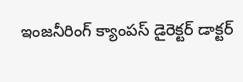ఇంజనీరింగ్ క్యాంపస్ డైరెక్టర్ డాక్టర్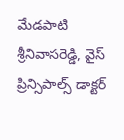మేడపాటి శ్రీనివాసరెడ్డి, వైస్ ప్రిన్సిపాల్స్ డాక్టర్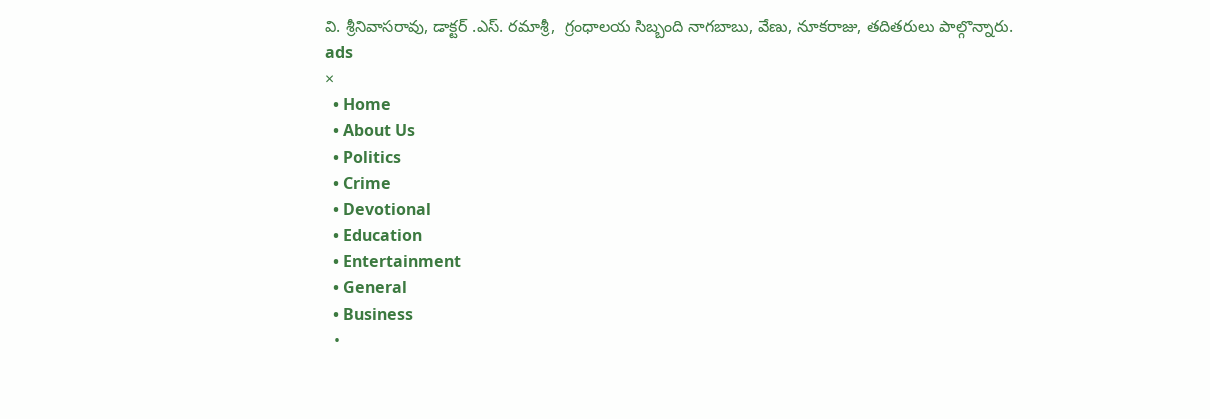వి. శ్రీనివాసరావు, డాక్టర్ .ఎస్. రమాశ్రీ,  గ్రంధాలయ సిబ్బంది నాగబాబు, వేణు, నూకరాజు, తదితరులు పాల్గొన్నారు.
ads
×
  • Home
  • About Us
  • Politics
  • Crime
  • Devotional
  • Education
  • Entertainment
  • General
  • Business
  •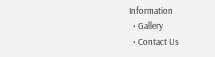Information
  • Gallery
  • Contact Us